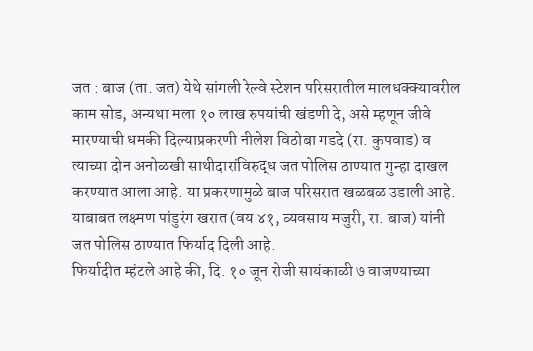जत : बाज (ता. जत) येथे सांगली रेल्वे स्टेशन परिसरातील मालधक्क्यावरील काम सोड, अन्यथा मला १० लाख रुपयांची खंडणी दे, असे म्हणून जीवे मारण्याची धमकी दिल्याप्रकरणी नीलेश विठोबा गडदे (रा. कुपवाड) व त्याच्या दोन अनोळखी साथीदारांविरुद्ध जत पोलिस ठाण्यात गुन्हा दाखल करण्यात आला आहे. या प्रकरणामुळे बाज परिसरात खळबळ उडाली आहे. याबाबत लक्ष्मण पांडुरंग खरात (वय ४१, व्यवसाय मजुरी, रा. बाज) यांनी जत पोलिस ठाण्यात फिर्याद दिली आहे.
फिर्यादीत म्हंटले आहे की, दि. १० जून रोजी सायंकाळी ७ वाजण्याच्या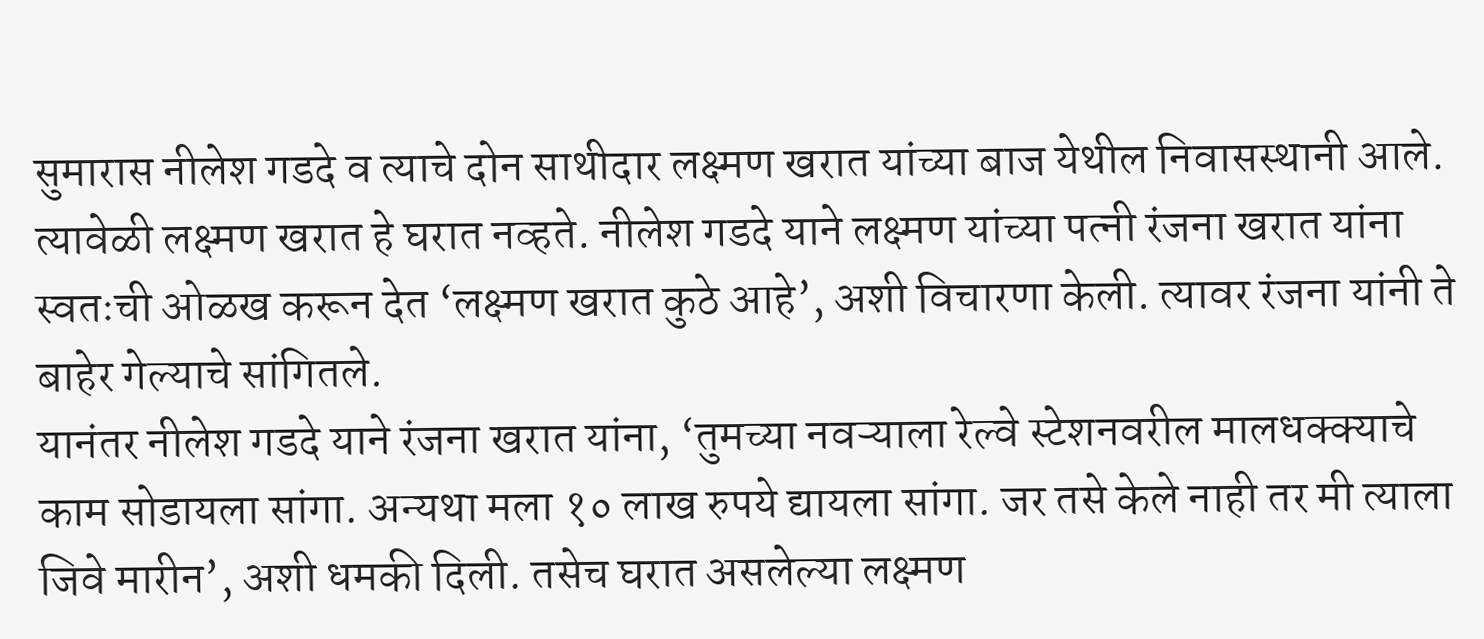सुमारास नीलेश गडदे व त्याचे दोन साथीदार लक्ष्मण खरात यांच्या बाज येथील निवासस्थानी आले. त्यावेळी लक्ष्मण खरात हे घरात नव्हते. नीलेश गडदे याने लक्ष्मण यांच्या पत्नी रंजना खरात यांना स्वतःची ओळख करून देत ‘लक्ष्मण खरात कुठे आहे’, अशी विचारणा केली. त्यावर रंजना यांनी ते बाहेर गेल्याचे सांगितले.
यानंतर नीलेश गडदे याने रंजना खरात यांना, ‘तुमच्या नवऱ्याला रेल्वे स्टेशनवरील मालधक्क्याचे काम सोडायला सांगा. अन्यथा मला १० लाख रुपये द्यायला सांगा. जर तसे केले नाही तर मी त्याला जिवे मारीन’, अशी धमकी दिली. तसेच घरात असलेल्या लक्ष्मण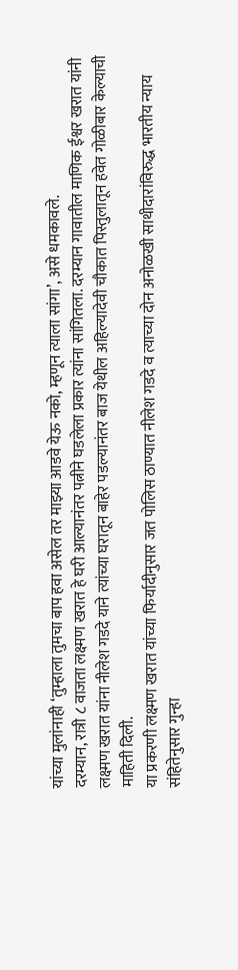यांच्या मुलांनाही ‘तुम्हाला तुमचा बाप हवा असेल तर माझ्या आडवे येऊ नको, म्हणून त्याला सांगा’, असे धमकावले.
दरम्यान, रात्री ८ वाजता लक्ष्मण खरात हे घरी आल्यानंतर पत्नीने घडलेला प्रकार त्यांना सांगितला. दरम्यान गावातील माणिक ईश्वर खरात यांनी लक्ष्मण खरात यांना नीलेश गडदे याने त्यांच्या घरातून बाहेर पडल्यानंतर बाज येथील अहिल्यादेवी चौकात पिस्तुलातून हवेत गोळीबार केल्याची माहिती दिली.
या प्रकरणी लक्ष्मण खरात यांच्या फिर्यादीनुसार जत पोलिस ठाण्यात नीलेश गडदे व त्याच्या दोन अनोळखी साथीदारांविरुद्ध भारतीय न्याय संहितेनुसार गुन्हा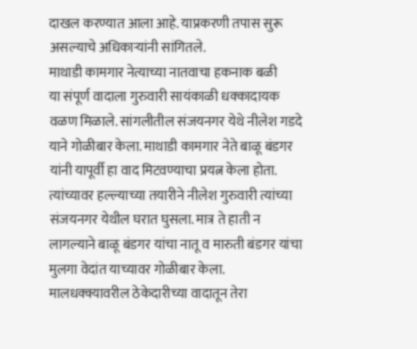दाखल करण्यात आला आहे. याप्रकरणी तपास सुरू असल्याचे अधिकाऱ्यांनी सांगितले.
माथाडी कामगार नेत्याच्या नातवाचा हकनाक बळी
या संपूर्ण वादाला गुरुवारी सायंकाळी धक्कादायक वळण मिळाले. सांगलीतील संजयनगर येथे नीलेश गडदे याने गोळीबार केला. माथाडी कामगार नेते बाळू बंडगर यांनी यापूर्वी हा वाद मिटवण्याचा प्रयत्न केला होता. त्यांच्यावर हल्ल्याच्या तयारीने नीलेश गुरुवारी त्यांच्या संजयनगर येथील घरात घुसला. मात्र ते हाती न लागल्याने बाळू बंडगर यांचा नातू व मारुती बंडगर यांचा मुलगा वेदांत याच्यावर गोळीबार केला. मालधक्क्यावरील ठेकेदारीच्या वादातून तेरा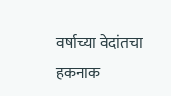वर्षाच्या वेदांतचा हकनाक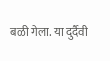बळी गेला. या दुर्दैवी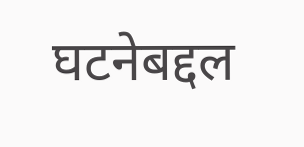घटनेबद्दल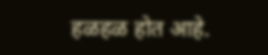हळहळ होत आहे.